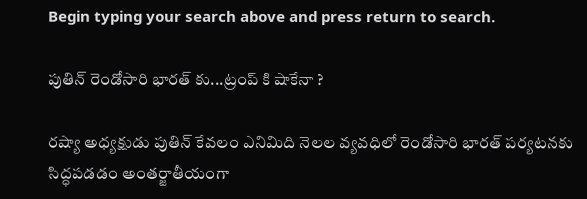Begin typing your search above and press return to search.

పుతిన్ రెండోసారి భారత్ కు...ట్రంప్ కి షాకేనా ?

రష్యా అధ్యక్షుడు పుతిన్ కేవలం ఎనిమిది నెలల వ్యవధిలో రెండోసారి భారత్ పర్యటనకు సిద్ధపడడం అంతర్జాతీయంగా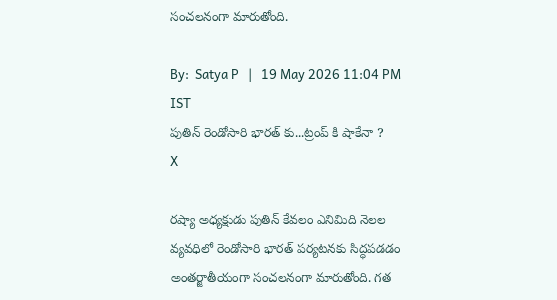సంచలనంగా మారుతోంది.

By:  Satya P   |   19 May 2026 11:04 PM IST
పుతిన్ రెండోసారి భారత్ కు...ట్రంప్ కి షాకేనా ?
X

రష్యా అధ్యక్షుడు పుతిన్ కేవలం ఎనిమిది నెలల వ్యవధిలో రెండోసారి భారత్ పర్యటనకు సిద్ధపడడం అంతర్జాతీయంగా సంచలనంగా మారుతోంది. గత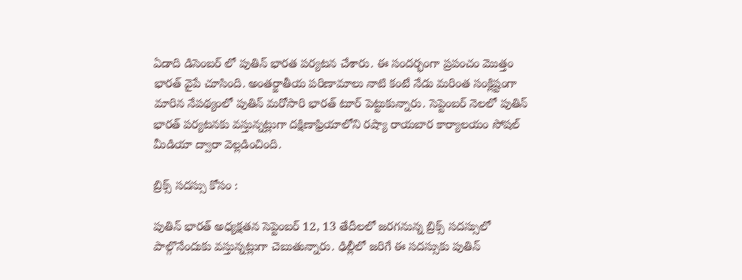ఏడాది డిసెంబర్ లో పుతిన్ భారత పర్యటన చేశారు. ఈ సందర్భంగా ప్రపంచం మొత్తం భారత్ వైపే చూసింది. అంతర్జాతీయ పరిణామాలు నాటి కంటే నేడు మరింత సంక్లిష్టంగా మారిన నేపథ్యంలో పుతిన్ మరోసారి భారత్ టూర్ పెట్టుకున్నారు. సెప్టెంబర్ నెలలో పుతిన్ భారత్ పర్యటనకు వస్తున్నట్లుగా దక్షిణాఫ్రియాలోని రష్యా రాయబార కార్యాలయం సోషల్ మీడియా ద్వారా వెల్లడించింది.

బ్రిక్స్ సదస్సు కోసం :

పుతిన్ భారత్ అధ్యక్షతన సెప్టెంబర్ 12, 13 తేదీలలో జరగనున్న బ్రిక్స్ సదస్సులో పాల్గొనేందుకు వస్తున్నట్లుగా చెబుతున్నారు. ఢిల్లీలో జరిగే ఈ సదస్సుకు పుతిన్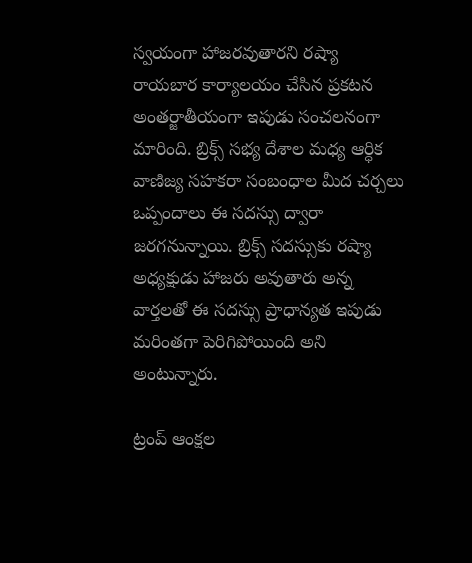స్వయంగా హాజరవుతారని రష్యా రాయబార కార్యాలయం చేసిన ప్రకటన అంతర్జాతీయంగా ఇపుడు సంచలనంగా మారింది. బ్రిక్స్ సభ్య దేశాల మధ్య ఆర్ధిక వాణిజ్య సహకరా సంబంధాల మీద చర్చలు ఒప్పందాలు ఈ సదస్సు ద్వారా జరగనున్నాయి. బ్రిక్స్ సదస్సుకు రష్యా అధ్యక్షుడు హాజరు అవుతారు అన్న వార్తలతో ఈ సదస్సు ప్రాధాన్యత ఇపుడు మరింతగా పెరిగిపోయింది అని అంటున్నారు.

ట్రంప్ ఆంక్షల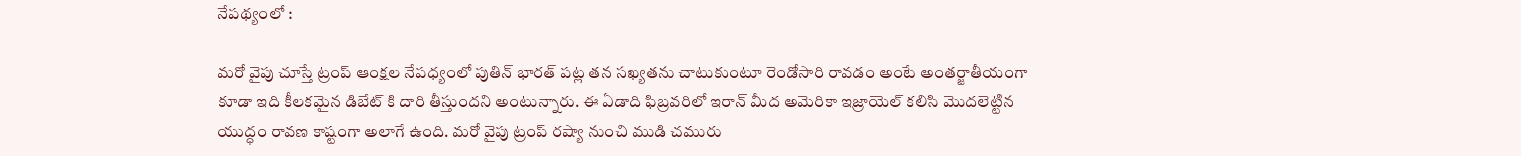నేపథ్యంలో :

మరో వైపు చూస్తే ట్రంప్ ఆంక్షల నేపధ్యంలో పుతిన్ భారత్ పట్ల తన సఖ్యతను చాటుకుంటూ రెండోసారి రావడం అంటే అంతర్జాతీయంగా కూడా ఇది కీలకమైన డిబేట్ కి దారి తీస్తుందని అంటున్నారు. ఈ ఏడాది ఫిబ్రవరిలో ఇరాన్ మీద అమెరికా ఇజ్రాయెల్ కలిసి మొదలెట్టిన యుద్ధం రావణ కాష్టంగా అలాగే ఉంది. మరో వైపు ట్రంప్ రష్యా నుంచి ముడి చమురు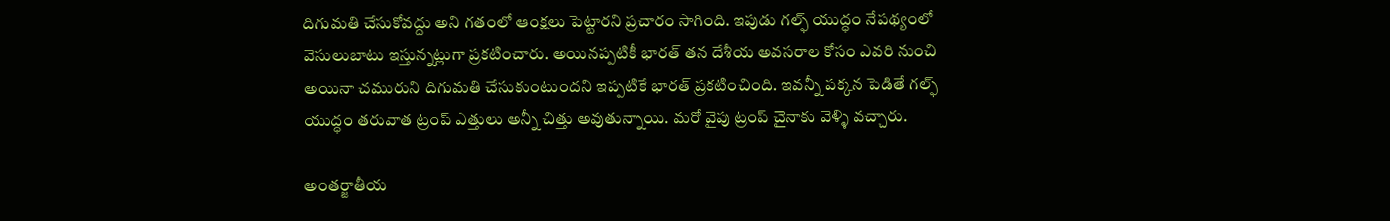దిగుమతి చేసుకోవద్దు అని గతంలో ఆంక్షలు పెట్టారని ప్రచారం సాగింది. ఇపుడు గల్ఫ్ యుద్ధం నేపథ్యంలో వెసులుబాటు ఇస్తున్నట్లుగా ప్రకటించారు. అయినప్పటికీ భారత్ తన దేశీయ అవసరాల కోసం ఎవరి నుంచి అయినా చమురుని దిగుమతి చేసుకుంటుందని ఇప్పటికే భారత్ ప్రకటించింది. ఇవన్నీ పక్కన పెడితే గల్ఫ్ యుద్ధం తరువాత ట్రంప్ ఎత్తులు అన్నీ చిత్తు అవుతున్నాయి. మరో వైపు ట్రంప్ చైనాకు వెళ్ళి వచ్చారు.

అంతర్జాతీయ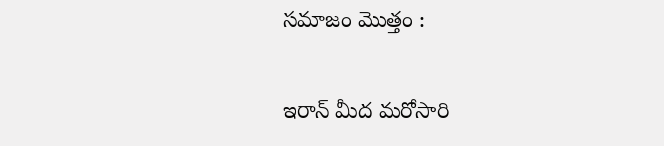సమాజం మొత్తం :

ఇరాన్ మీద మరోసారి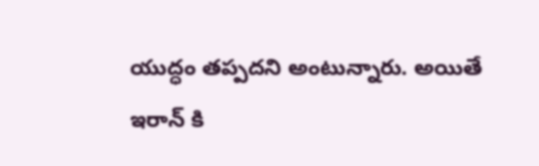యుద్ధం తప్పదని అంటున్నారు. అయితే ఇరాన్ కి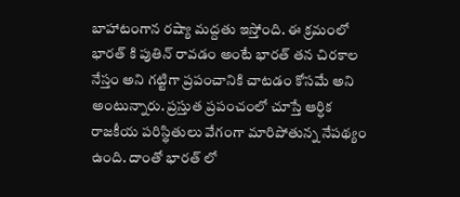బాహాటంగాన రష్యా మద్దతు ఇస్తోంది. ఈ క్రమంలో భారత్ కి పుతిన్ రావడం అంటే భారత్ తన చిరకాల నేస్తం అని గట్టిగా ప్రపంచానికి చాటడం కోసమే అని అంటున్నారు. ప్రస్తుత ప్రపంచంలో చూస్తే ఆర్ధిక రాజకీయ పరిస్థితులు వేగంగా మారిపోతున్న నేపథ్యం ఉంది. దాంతో భారత్ లో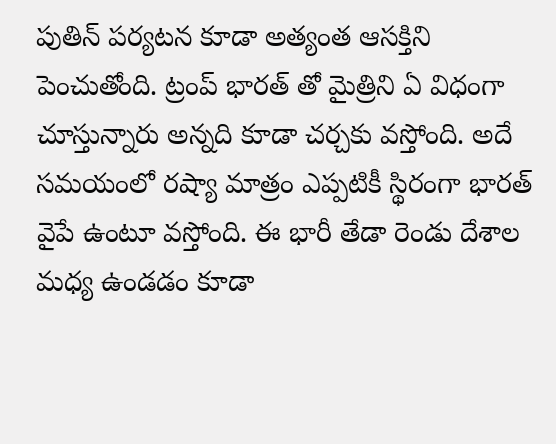పుతిన్ పర్యటన కూడా అత్యంత ఆసక్తిని పెంచుతోంది. ట్రంప్ భారత్ తో మైత్రిని ఏ విధంగా చూస్తున్నారు అన్నది కూడా చర్చకు వస్తోంది. అదే సమయంలో రష్యా మాత్రం ఎప్పటికీ స్థిరంగా భారత్ వైపే ఉంటూ వస్తోంది. ఈ భారీ తేడా రెండు దేశాల మధ్య ఉండడం కూడా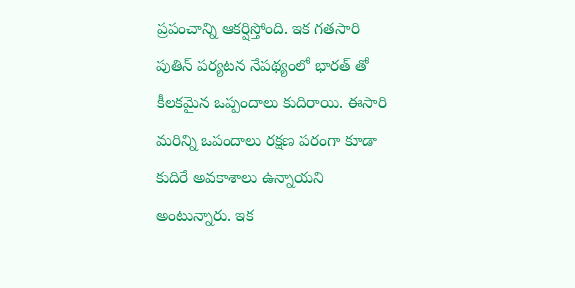ప్రపంచాన్ని ఆకర్షిస్తోంది. ఇక గతసారి పుతిన్ పర్యటన నేపథ్యంలో భారత్ తో కీలకమైన ఒప్పందాలు కుదిరాయి. ఈసారి మరిన్ని ఒపందాలు రక్షణ పరంగా కూడా కుదిరే అవకాశాలు ఉన్నాయని అంటున్నారు. ఇక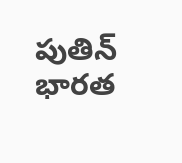పుతిన్ భారత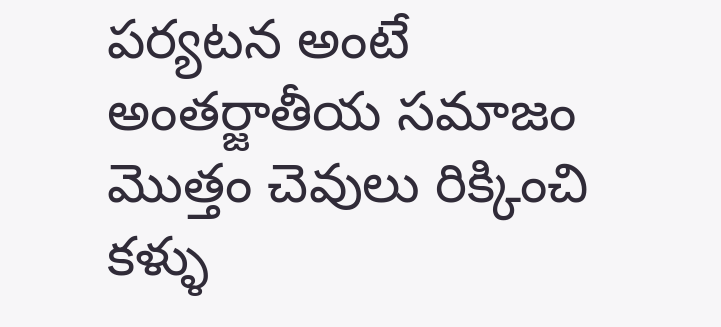పర్యటన అంటే అంతర్జాతీయ సమాజం మొత్తం చెవులు రిక్కించి కళ్ళు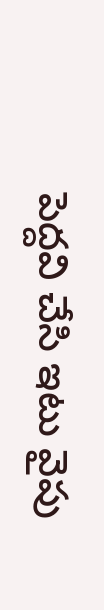పెద్దవి చేసి ఇటు వైపు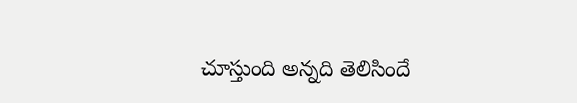చూస్తుంది అన్నది తెలిసిందే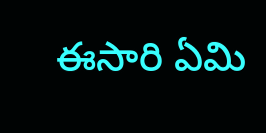ఈసారి ఏమి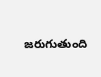జరుగుతుంది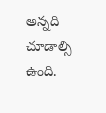అన్నది చూడాల్సి ఉంది.